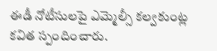ఈడీ నోటీసులపై ఎమ్మెల్సీ కల్వకుంట్ల కవిత స్పందించారు.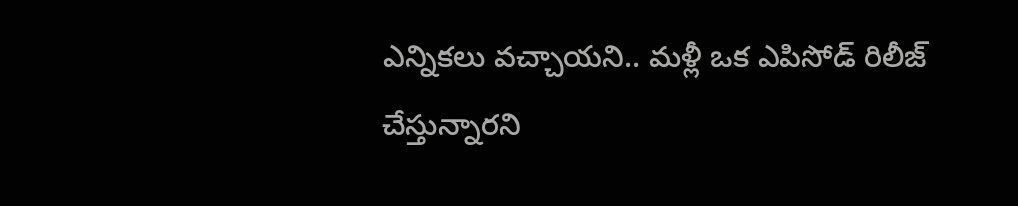ఎన్నికలు వచ్చాయని.. మళ్లీ ఒక ఎపిసోడ్ రిలీజ్ చేస్తున్నారని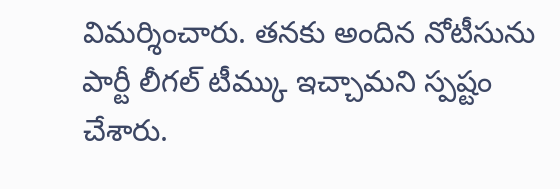విమర్శించారు. తనకు అందిన నోటీసును పార్టీ లీగల్ టీమ్కు ఇచ్చామని స్పష్టం చేశారు.